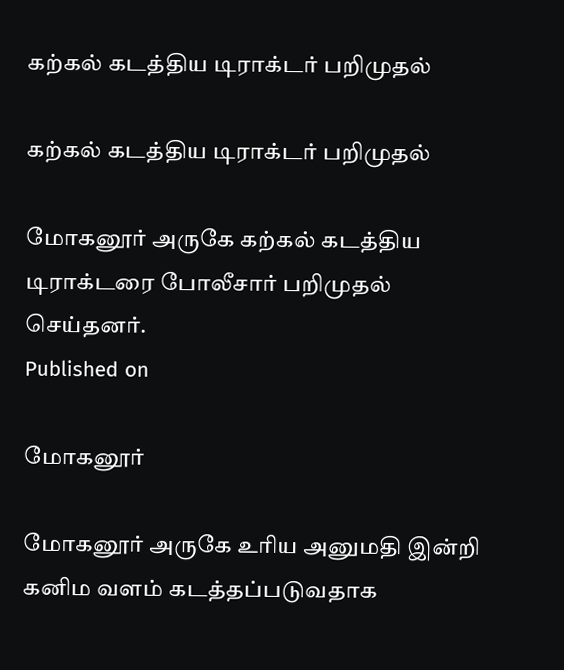கற்கல் கடத்திய டிராக்டர் பறிமுதல்

கற்கல் கடத்திய டிராக்டர் பறிமுதல்

மோகனூர் அருகே கற்கல் கடத்திய டிராக்டரை போலீசார் பறிமுதல் செய்தனர்.
Published on

மோகனூர்

மோகனூர் அருகே உரிய அனுமதி இன்றி கனிம வளம் கடத்தப்படுவதாக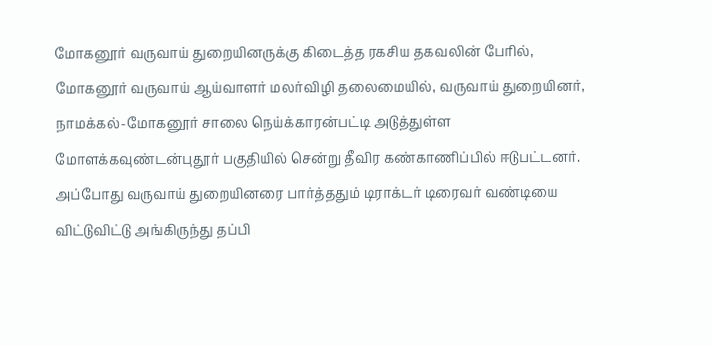மோகனூர் வருவாய் துறையினருக்கு கிடைத்த ரகசிய தகவலின் பேரில், மோகனூர் வருவாய் ஆய்வாளர் மலர்விழி தலைமையில், வருவாய் துறையினர், நாமக்கல்-மோகனூர் சாலை நெய்க்காரன்பட்டி அடுத்துள்ள மோளக்கவுண்டன்புதூர் பகுதியில் சென்று தீவிர கண்காணிப்பில் ஈடுபட்டனர். அப்போது வருவாய் துறையினரை பார்த்ததும் டிராக்டர் டிரைவர் வண்டியை விட்டுவிட்டு அங்கிருந்து தப்பி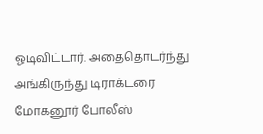ஓடிவிட்டார். அதைதொடர்ந்து அங்கிருந்து டிராக்டரை மோகனூர் போலீஸ்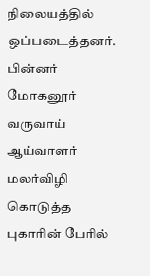நிலையத்தில் ஒப்படைத்தனர். பின்னர் மோகனூர் வருவாய் ஆய்வாளர் மலர்விழி கொடுத்த புகாரின் பேரில்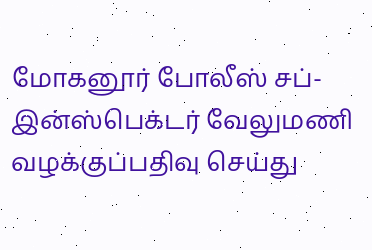மோகனூர் போலீஸ் சப்-இன்ஸ்பெக்டர் வேலுமணி வழக்குப்பதிவு செய்து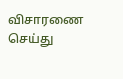விசாரணை செய்து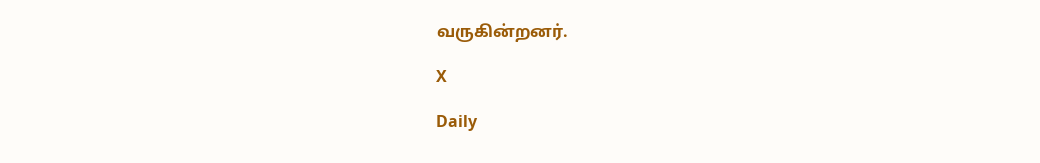வருகின்றனர்.

X

Daily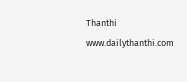Thanthi
www.dailythanthi.com